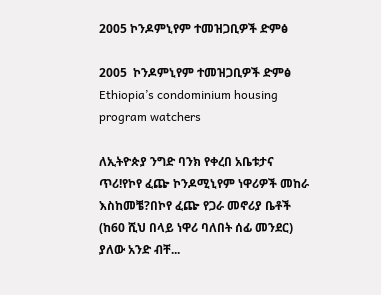2005 ኮንዶምኒየም ተመዝጋቢዎች ድምፅ

2005  ኮንዶምኒየም ተመዝጋቢዎች ድምፅ Ethiopia’s condominium housing program watchers

ለኢትዮጵያ ንግድ ባንክ የቀረበ አቤቱታና ጥሪ!የኮየ ፈጬ ኮንዶሚኒየም ነዋሪዎች መከራ እስከመቼ?በኮየ ፈጬ የጋራ መኖሪያ ቤቶች (ከ60 ሺህ በላይ ነዋሪ ባለበት ሰፊ መንደር) ያለው አንድ ብቸ...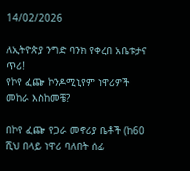14/02/2026

ለኢትዮጵያ ንግድ ባንክ የቀረበ አቤቱታና ጥሪ!
የኮየ ፈጬ ኮንዶሚኒየም ነዋሪዎች መከራ እስከመቼ?

በኮየ ፈጬ የጋራ መኖሪያ ቤቶች (ከ60 ሺህ በላይ ነዋሪ ባለበት ሰፊ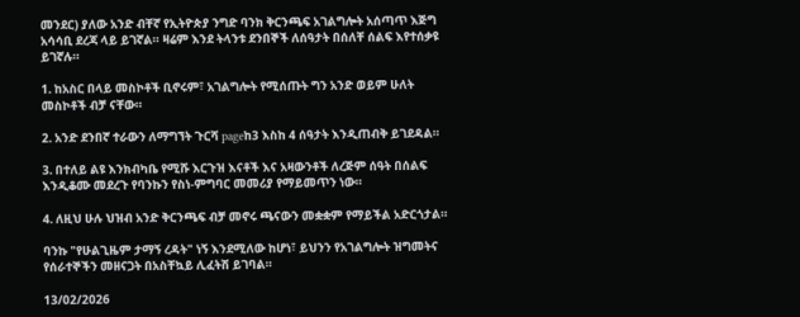መንደር) ያለው አንድ ብቸኛ የኢትዮጵያ ንግድ ባንክ ቅርንጫፍ አገልግሎት አሰጣጥ እጅግ አሳሳቢ ደረጃ ላይ ይገኛል። ዛሬም እንደ ትላንቱ ደንበኞች ለሰዓታት በሰለቸ ሰልፍ እየተሰቃዩ ይገኛሉ።

1. ከአስር በላይ መስኮቶች ቢኖሩም፣ አገልግሎት የሚሰጡት ግን አንድ ወይም ሁለት መስኮቶች ብቻ ናቸው።

2. አንድ ደንበኛ ተራውን ለማግኘት ጉርሻ pageከ3 እስከ 4 ሰዓታት እንዲጠብቅ ይገደዳል።

3. በተለይ ልዩ እንክብካቤ የሚሹ እርጉዝ እናቶች እና አዛውንቶች ለረጅም ሰዓት በሰልፍ እንዲቆሙ መደረጉ የባንኩን የስነ-ምግባር መመሪያ የማይመጥን ነው።

4. ለዚህ ሁሉ ህዝብ አንድ ቅርንጫፍ ብቻ መኖሩ ጫናውን መቋቋም የማይችል አድርጎታል።

ባንኩ "የሁልጊዜም ታማኝ ረዳት" ነኝ እንደሚለው ከሆነ፣ ይህንን የአገልግሎት ዝግመትና የሰራተኞችን መዘናጋት በአስቸኳይ ሊፈትሽ ይገባል።

13/02/2026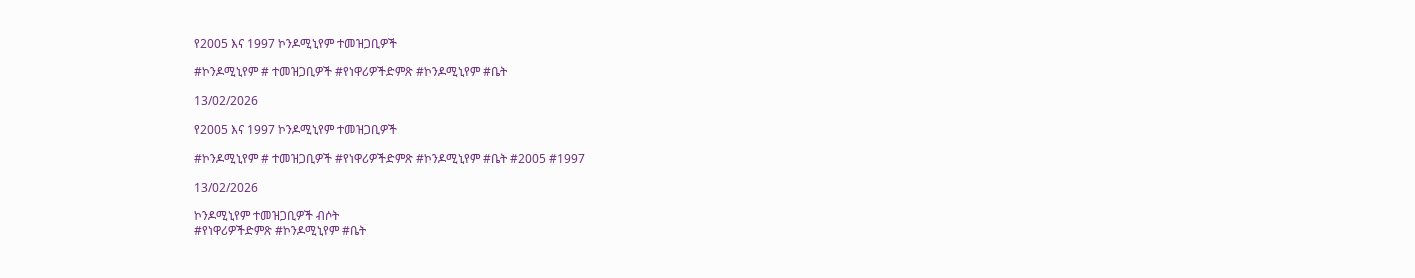የ2005 እና 1997 ኮንዶሚኒየም ተመዝጋቢዎች

#ኮንዶሚኒየም # ተመዝጋቢዎች #የነዋሪዎችድምጽ #ኮንዶሚኒየም #ቤት

13/02/2026

የ2005 እና 1997 ኮንዶሚኒየም ተመዝጋቢዎች

#ኮንዶሚኒየም # ተመዝጋቢዎች #የነዋሪዎችድምጽ #ኮንዶሚኒየም #ቤት #2005 #1997

13/02/2026

ኮንዶሚኒየም ተመዝጋቢዎች ብሶት
#የነዋሪዎችድምጽ #ኮንዶሚኒየም #ቤት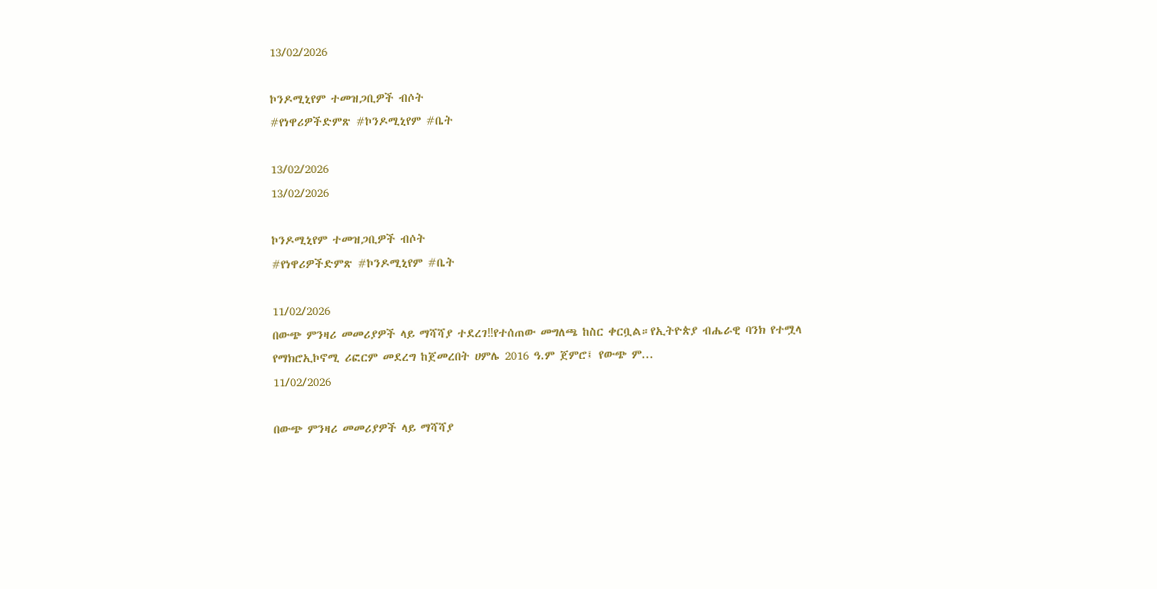13/02/2026

ኮንዶሚኒየም ተመዝጋቢዎች ብሶት
#የነዋሪዎችድምጽ #ኮንዶሚኒየም #ቤት

13/02/2026
13/02/2026

ኮንዶሚኒየም ተመዝጋቢዎች ብሶት
#የነዋሪዎችድምጽ #ኮንዶሚኒየም #ቤት

11/02/2026
በውጭ ምንዛሪ መመሪያዎች ላይ ማሻሻያ ተደረገ‼የተሰጠው መግለጫ ከስር ቀርቧል።የኢትዮጵያ ብሔራዊ ባንክ የተሟላ የማክሮኢኮኖሚ ሪፎርም መደረግ ከጀመረበት ሀምሌ 2016 ዓ.ም ጀምሮ፤ የውጭ ም...
11/02/2026

በውጭ ምንዛሪ መመሪያዎች ላይ ማሻሻያ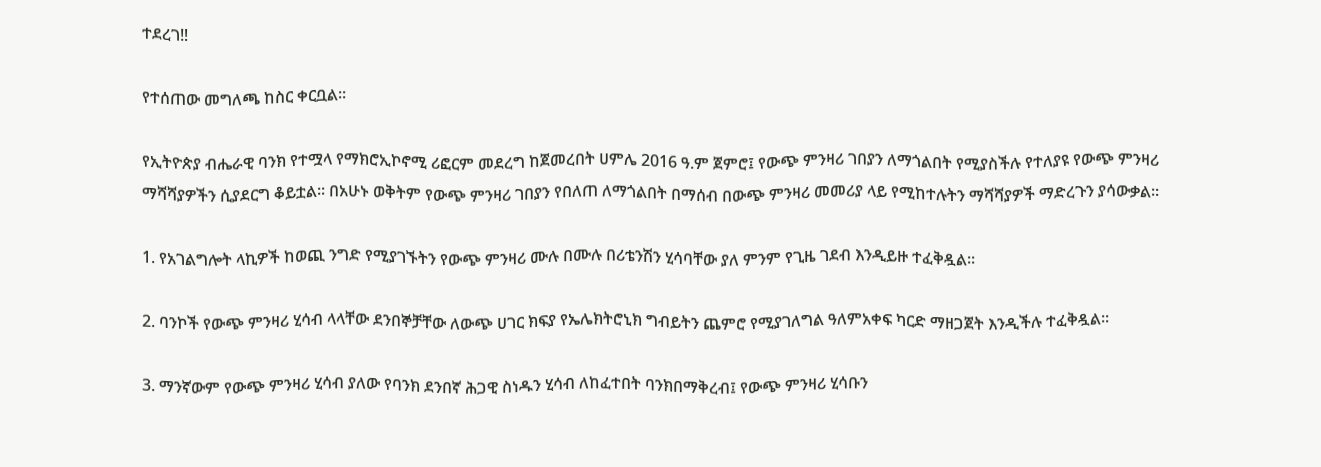ተደረገ‼

የተሰጠው መግለጫ ከስር ቀርቧል።

የኢትዮጵያ ብሔራዊ ባንክ የተሟላ የማክሮኢኮኖሚ ሪፎርም መደረግ ከጀመረበት ሀምሌ 2016 ዓ.ም ጀምሮ፤ የውጭ ምንዛሪ ገበያን ለማጎልበት የሚያስችሉ የተለያዩ የውጭ ምንዛሪ ማሻሻያዎችን ሲያደርግ ቆይቷል፡፡ በአሁኑ ወቅትም የውጭ ምንዛሪ ገበያን የበለጠ ለማጎልበት በማሰብ በውጭ ምንዛሪ መመሪያ ላይ የሚከተሉትን ማሻሻያዎች ማድረጉን ያሳውቃል፡፡

1. የአገልግሎት ላኪዎች ከወጪ ንግድ የሚያገኙትን የውጭ ምንዛሪ ሙሉ በሙሉ በሪቴንሽን ሂሳባቸው ያለ ምንም የጊዜ ገደብ እንዲይዙ ተፈቅዷል፡፡

2. ባንኮች የውጭ ምንዛሪ ሂሳብ ላላቸው ደንበኞቻቸው ለውጭ ሀገር ክፍያ የኤሌክትሮኒክ ግብይትን ጨምሮ የሚያገለግል ዓለምአቀፍ ካርድ ማዘጋጀት እንዲችሉ ተፈቅዷል፡፡

3. ማንኛውም የውጭ ምንዛሪ ሂሳብ ያለው የባንክ ደንበኛ ሕጋዊ ስነዱን ሂሳብ ለከፈተበት ባንክበማቅረብ፤ የውጭ ምንዛሪ ሂሳቡን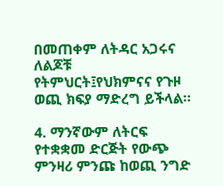በመጠቀም ለትዳር አጋሩና ለልጆቹ የትምህርት፤የህክምናና የጉዞ ወጪ ክፍያ ማድረግ ይችላል፡፡

4. ማንኛውም ለትርፍ የተቋቋመ ድርጅት የውጭ ምንዛሪ ምንጩ ከወጪ ንግድ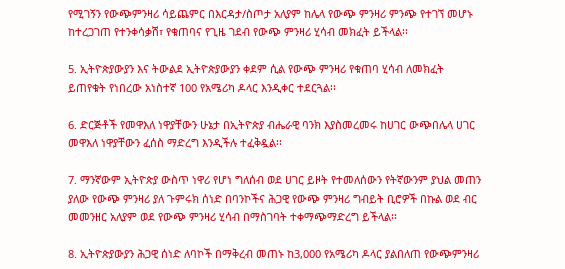የሚገኝን የውጭምንዛሪ ሳይጨምር በእርዳታ/ስጦታ አለያም ከሌላ የውጭ ምንዛሪ ምንጭ የተገኘ መሆኑ ከተረጋገጠ የተንቀሳቃሽ፣ የቁጠባና የጊዜ ገደብ የውጭ ምንዛሪ ሂሳብ መክፈት ይችላል፡፡

5. ኢትዮጵያውያን እና ትውልደ ኢትዮጵያውያን ቀደም ሲል የውጭ ምንዛሪ የቁጠባ ሂሳብ ለመክፈት ይጠየቁት የነበረው አነስተኛ 100 የአሜሪካ ዶላር እንዲቀር ተደርጓል፡፡

6. ድርጅቶች የመዋእለ ነዋያቸውን ሁኔታ በኢትዮጵያ ብሔራዊ ባንክ እያስመረመሩ ከሀገር ውጭበሌላ ሀገር መዋእለ ነዋያቸውን ፈሰስ ማድረግ እንዲችሉ ተፈቅዷል፡፡

7. ማንኛውም ኢትዮጵያ ውስጥ ነዋሪ የሆነ ግለሰብ ወደ ሀገር ይዞት የተመለሰውን የትኛውንም ያህል መጠን ያለው የውጭ ምንዛሪ ያለ ጉምሩክ ሰነድ በባንኮችና ሕጋዊ የውጭ ምንዛሪ ግብይት ቢሮዎች በኩል ወደ ብር መመንዘር አለያም ወደ የውጭ ምንዛሪ ሂሳብ በማስገባት ተቀማጭማድረግ ይችላል፡፡

8. ኢትዮጵያውያን ሕጋዊ ሰነድ ለባኮች በማቅረብ መጠኑ ከ3,000 የአሜሪካ ዶላር ያልበለጠ የውጭምንዛሪ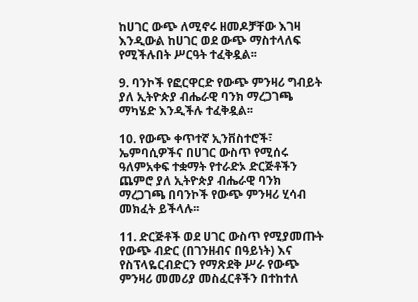ከሀገር ውጭ ለሚኖሩ ዘመዶቻቸው እገዛ እንዲውል ከሀገር ወደ ውጭ ማስተላለፍ የሚችሉበት ሥርዓት ተፈቅዷል፡፡

9. ባንኮች የፎርዋርድ የውጭ ምንዛሪ ግብይት ያለ ኢትዮጵያ ብሔራዊ ባንክ ማረጋገጫ ማካሄድ እንዲችሉ ተፈቅዷል፡፡

10. የውጭ ቀጥተኛ ኢንቨስተሮች፣ ኤምባሲዎችና በሀገር ውስጥ የሚሰሩ ዓለምአቀፍ ተቋማት የተራድኦ ድርጅቶችን ጨምሮ ያለ ኢትዮጵያ ብሔራዊ ባንክ ማረጋገጫ በባንኮች የውጭ ምንዛሪ ሂሳብ መክፈት ይችላሉ፡፡

11. ድርጅቶች ወደ ሀገር ውስጥ የሚያመጡት የውጭ ብድር (በገንዘብና በዓይነት) እና የስፕላዬርብድርን የማጽደቅ ሥራ የውጭ ምንዛሪ መመሪያ መስፈርቶችን በተከተለ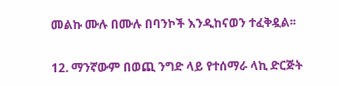መልኩ ሙሉ በሙሉ በባንኮች እንዲከናወን ተፈቅዷል፡፡

12. ማንኛውም በወጪ ንግድ ላይ የተሰማራ ላኪ ድርጅት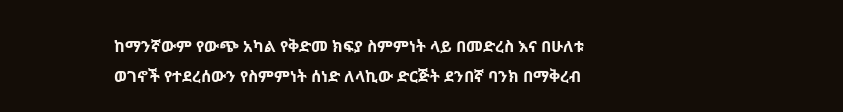ከማንኛውም የውጭ አካል የቅድመ ክፍያ ስምምነት ላይ በመድረስ እና በሁለቱ ወገኖች የተደረሰውን የስምምነት ሰነድ ለላኪው ድርጅት ደንበኛ ባንክ በማቅረብ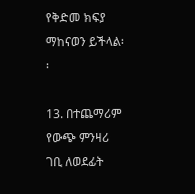የቅድመ ክፍያ ማከናወን ይችላል፡፡

13. በተጨማሪም የውጭ ምንዛሪ ገቢ ለወደፊት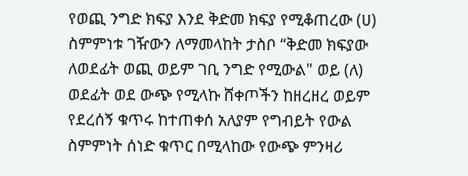የወጪ ንግድ ክፍያ እንደ ቅድመ ክፍያ የሚቆጠረው (ሀ) ስምምነቱ ገዥውን ለማመላከት ታስቦ “ቅድመ ክፍያው ለወደፊት ወጪ ወይም ገቢ ንግድ የሚውል" ወይ (ለ) ወደፊት ወደ ውጭ የሚላኩ ሸቀጦችን ከዘረዘረ ወይም የደረሰኝ ቁጥሩ ከተጠቀሰ አለያም የግብይት የውል ስምምነት ሰነድ ቁጥር በሚላከው የውጭ ምንዛሪ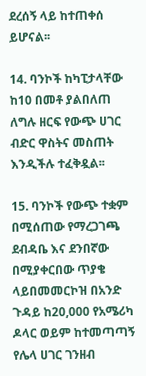ደረሰኝ ላይ ከተጠቀሰ ይሆናል፡፡

14. ባንኮች ከካፒታላቸው ከ10 በመቶ ያልበለጠ ለግሉ ዘርፍ የውጭ ሀገር ብድር ዋስትና መስጠት እንዲችሉ ተፈቅዷል፡፡

15. ባንኮች የውጭ ተቋም በሚሰጠው የማረጋገጫ ደብዳቤ እና ደንበኛው በሚያቀርበው ጥያቄ ላይበመመርኮዝ በአንድ ጉዳይ ከ20,000 የአሜሪካ ዶላር ወይም ከተመጣጣኝ የሌላ ሀገር ገንዘብ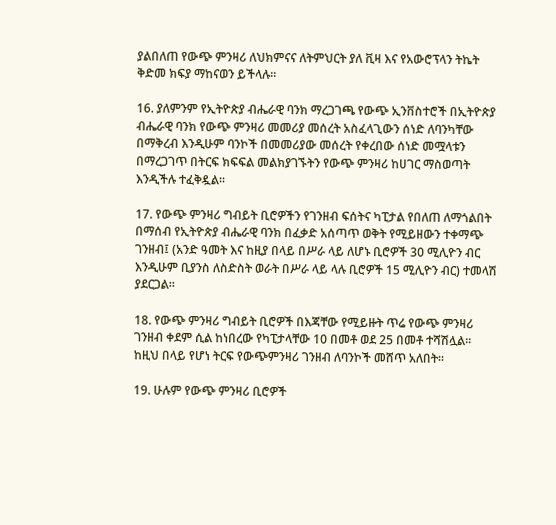ያልበለጠ የውጭ ምንዛሪ ለህክምናና ለትምህርት ያለ ቪዛ እና የአውሮፕላን ትኬት ቅድመ ክፍያ ማከናወን ይችላሉ፡፡

16. ያለምንም የኢትዮጵያ ብሔራዊ ባንክ ማረጋገጫ የውጭ ኢንቨስተሮች በኢትዮጵያ ብሔራዊ ባንክ የውጭ ምንዛሪ መመሪያ መሰረት አስፈላጊውን ሰነድ ለባንካቸው በማቅረብ እንዲሁም ባንኮች በመመሪያው መሰረት የቀረበው ሰነድ መሟላቱን በማረጋገጥ በትርፍ ክፍፍል መልክያገኙትን የውጭ ምንዛሪ ከሀገር ማስወጣት እንዲችሉ ተፈቅዷል፡፡

17. የውጭ ምንዛሪ ግብይት ቢሮዎችን የገንዘብ ፍሰትና ካፒታል የበለጠ ለማጎልበት በማሰብ የኢትዮጵያ ብሔራዊ ባንክ በፈቃድ አሰጣጥ ወቅት የሚይዘውን ተቀማጭ ገንዘብ፤ (አንድ ዓመት እና ከዚያ በላይ በሥራ ላይ ለሆኑ ቢሮዎች 30 ሚሊዮን ብር እንዲሁም ቢያንስ ለስድስት ወራት በሥራ ላይ ላሉ ቢሮዎች 15 ሚሊዮን ብር) ተመላሽ ያደርጋል፡፡

18. የውጭ ምንዛሪ ግብይት ቢሮዎች በእጃቸው የሚይዙት ጥሬ የውጭ ምንዛሪ ገንዘብ ቀደም ሲል ከነበረው የካፒታላቸው 10 በመቶ ወደ 25 በመቶ ተሻሽሏል፡፡ ከዚህ በላይ የሆነ ትርፍ የውጭምንዛሪ ገንዘብ ለባንኮች መሸጥ አለበት፡፡

19. ሁሉም የውጭ ምንዛሪ ቢሮዎች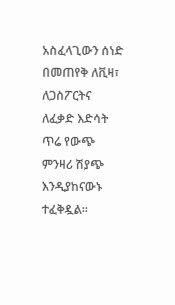አስፈላጊውን ሰነድ በመጠየቅ ለቪዛ፣ ለጋስፖርትና ለፈቃድ እድሳት ጥሬ የውጭ ምንዛሪ ሽያጭ እንዲያከናውኑ ተፈቅዷል፡፡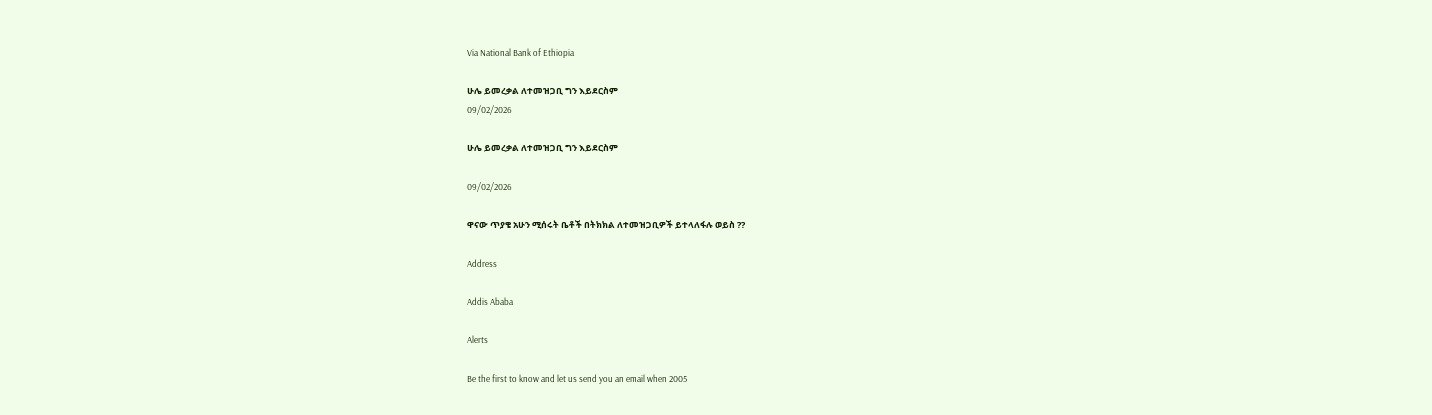Via National Bank of Ethiopia

ሁሌ ይመረቃል ለተመዝጋቢ ግን እይደርስም
09/02/2026

ሁሌ ይመረቃል ለተመዝጋቢ ግን እይደርስም

09/02/2026

ዋናው ጥያቄ አሁን ሚሰሩት ቤቶች በትክክል ለተመዝጋቢዎች ይተላለፋሉ ወይስ ??

Address

Addis Ababa

Alerts

Be the first to know and let us send you an email when 2005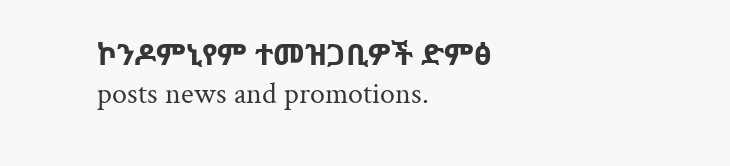ኮንዶምኒየም ተመዝጋቢዎች ድምፅ posts news and promotions.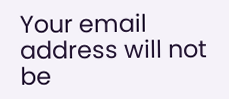Your email address will not be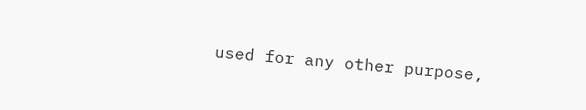used for any other purpose,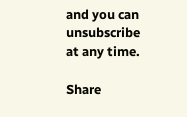and you can unsubscribe at any time.

Share